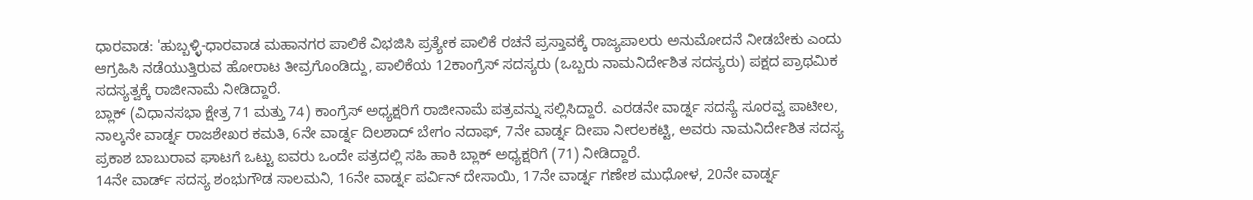ಧಾರವಾಡ: 'ಹುಬ್ಬಳ್ಳಿ-ಧಾರವಾಡ ಮಹಾನಗರ ಪಾಲಿಕೆ ವಿಭಜಿಸಿ ಪ್ರತ್ಯೇಕ ಪಾಲಿಕೆ ರಚನೆ ಪ್ರಸ್ತಾವಕ್ಕೆ ರಾಜ್ಯಪಾಲರು ಅನುಮೋದನೆ ನೀಡಬೇಕು ಎಂದು ಆಗ್ರಹಿಸಿ ನಡೆಯುತ್ತಿರುವ ಹೋರಾಟ ತೀವ್ರಗೊಂಡಿದ್ದು, ಪಾಲಿಕೆಯ 12ಕಾಂಗ್ರೆಸ್ ಸದಸ್ಯರು (ಒಬ್ಬರು ನಾಮನಿರ್ದೇಶಿತ ಸದಸ್ಯರು) ಪಕ್ಷದ ಪ್ರಾಥಮಿಕ ಸದಸ್ಯತ್ವಕ್ಕೆ ರಾಜೀನಾಮೆ ನೀಡಿದ್ದಾರೆ.
ಬ್ಲಾಕ್ (ವಿಧಾನಸಭಾ ಕ್ಷೇತ್ರ 71 ಮತ್ತು 74) ಕಾಂಗ್ರೆಸ್ ಅಧ್ಯಕ್ಷರಿಗೆ ರಾಜೀನಾಮೆ ಪತ್ರವನ್ನು ಸಲ್ಲಿಸಿದ್ದಾರೆ. ಎರಡನೇ ವಾರ್ಡ್ನ ಸದಸ್ಯೆ ಸೂರವ್ವ ಪಾಟೀಲ, ನಾಲ್ಕನೇ ವಾರ್ಡ್ನ ರಾಜಶೇಖರ ಕಮತಿ, 6ನೇ ವಾರ್ಡ್ನ ದಿಲಶಾದ್ ಬೇಗಂ ನದಾಫ್, 7ನೇ ವಾರ್ಡ್ನ ದೀಪಾ ನೀರಲಕಟ್ಟಿ, ಅವರು ನಾಮನಿರ್ದೇಶಿತ ಸದಸ್ಯ ಪ್ರಕಾಶ ಬಾಬುರಾವ ಘಾಟಗೆ ಒಟ್ಟು ಐವರು ಒಂದೇ ಪತ್ರದಲ್ಲಿ ಸಹಿ ಹಾಕಿ ಬ್ಲಾಕ್ ಅಧ್ಯಕ್ಷರಿಗೆ (71) ನೀಡಿದ್ದಾರೆ.
14ನೇ ವಾರ್ಡ್ ಸದಸ್ಯ ಶಂಭುಗೌಡ ಸಾಲಮನಿ, 16ನೇ ವಾರ್ಡ್ನ ಪರ್ವಿನ್ ದೇಸಾಯಿ, 17ನೇ ವಾರ್ಡ್ನ ಗಣೇಶ ಮುಧೋಳ, 20ನೇ ವಾರ್ಡ್ನ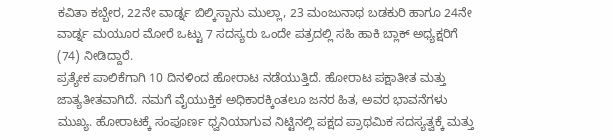ಕವಿತಾ ಕಬ್ಬೇರ, 22ನೇ ವಾರ್ಡ್ನ ಬಿಲ್ಕಿಸ್ಬಾನು ಮುಲ್ಲಾ, 23 ಮಂಜುನಾಥ ಬಡಕುರಿ ಹಾಗೂ 24ನೇ ವಾರ್ಡ್ನ ಮಯೂರ ಮೋರೆ ಒಟ್ಟು 7 ಸದಸ್ಯರು ಒಂದೇ ಪತ್ರದಲ್ಲಿ ಸಹಿ ಹಾಕಿ ಬ್ಲಾಕ್ ಅಧ್ಯಕ್ಷರಿಗೆ (74) ನೀಡಿದ್ದಾರೆ.
ಪ್ರತ್ಯೇಕ ಪಾಲಿಕೆಗಾಗಿ 10 ದಿನಳಿಂದ ಹೋರಾಟ ನಡೆಯುತ್ತಿದೆ. ಹೋರಾಟ ಪಕ್ಷಾತೀತ ಮತ್ತು ಜಾತ್ಯತೀತವಾಗಿದೆ. ನಮಗೆ ವೈಯುಕ್ತಿಕ ಅಧಿಕಾರಕ್ಕಿಂತಲೂ ಜನರ ಹಿತ, ಅವರ ಭಾವನೆಗಳು ಮುಖ್ಯ. ಹೋರಾಟಕ್ಕೆ ಸಂಪೂರ್ಣ ಧ್ವನಿಯಾಗುವ ನಿಟ್ಟಿನಲ್ಲಿ ಪಕ್ಷದ ಪ್ರಾಥಮಿಕ ಸದಸ್ಯತ್ವಕ್ಕೆ ಮತ್ತು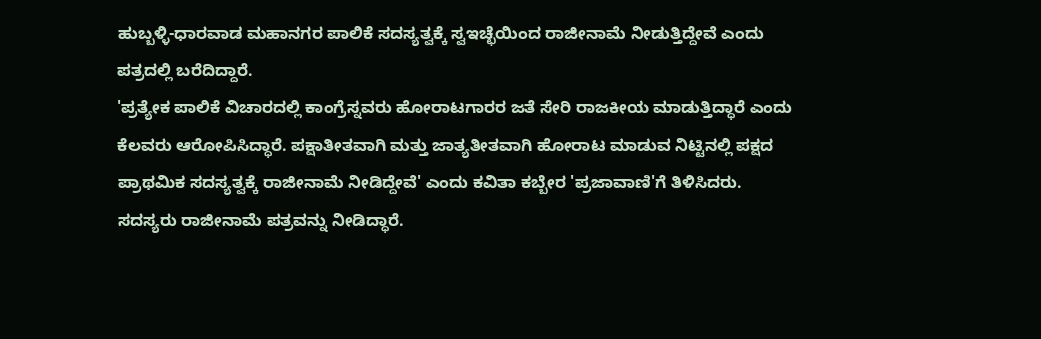ಹುಬ್ಬಳ್ಳಿ-ಧಾರವಾಡ ಮಹಾನಗರ ಪಾಲಿಕೆ ಸದಸ್ಯತ್ವಕ್ಕೆ ಸ್ವಇಚ್ಛೆಯಿಂದ ರಾಜೀನಾಮೆ ನೀಡುತ್ತಿದ್ದೇವೆ ಎಂದು ಪತ್ರದಲ್ಲಿ ಬರೆದಿದ್ದಾರೆ.
'ಪ್ರತ್ಯೇಕ ಪಾಲಿಕೆ ವಿಚಾರದಲ್ಲಿ ಕಾಂಗ್ರೆಸ್ನವರು ಹೋರಾಟಗಾರರ ಜತೆ ಸೇರಿ ರಾಜಕೀಯ ಮಾಡುತ್ತಿದ್ಧಾರೆ ಎಂದು ಕೆಲವರು ಆರೋಪಿಸಿದ್ಧಾರೆ. ಪಕ್ಷಾತೀತವಾಗಿ ಮತ್ತು ಜಾತ್ಯತೀತವಾಗಿ ಹೋರಾಟ ಮಾಡುವ ನಿಟ್ಟಿನಲ್ಲಿ ಪಕ್ಷದ ಪ್ರಾಥಮಿಕ ಸದಸ್ಯತ್ವಕ್ಕೆ ರಾಜೀನಾಮೆ ನೀಡಿದ್ದೇವೆ' ಎಂದು ಕವಿತಾ ಕಬ್ಬೇರ 'ಪ್ರಜಾವಾಣಿ'ಗೆ ತಿಳಿಸಿದರು.
ಸದಸ್ಯರು ರಾಜೀನಾಮೆ ಪತ್ರವನ್ನು ನೀಡಿದ್ಧಾರೆ.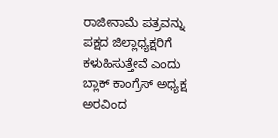ರಾಜೀನಾಮೆ ಪತ್ರವನ್ನು ಪಕ್ಷದ ಜಿಲ್ಲಾಧ್ಯಕ್ಷರಿಗೆ ಕಳುಹಿಸುತ್ತೇವೆ ಎಂದು ಬ್ಲಾಕ್ ಕಾಂಗ್ರೆಸ್ ಅಧ್ಯಕ್ಷ ಅರವಿಂದ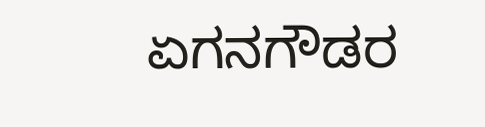ಏಗನಗೌಡರ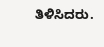ತಿಳಿಸಿದರು.